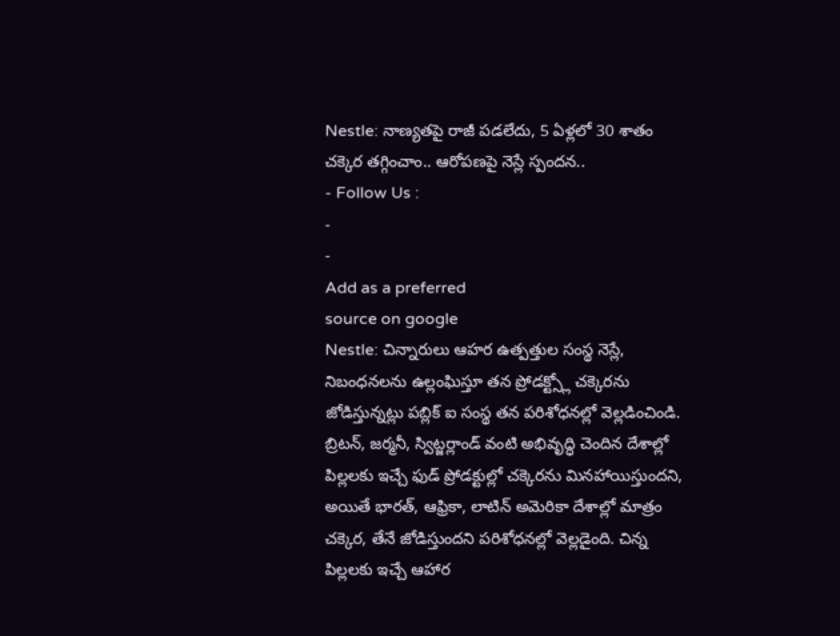Nestle: నాణ్యతపై రాజీ పడలేదు, 5 ఏళ్లలో 30 శాతం చక్కెర తగ్గించాం.. ఆరోపణపై నెస్లే స్పందన..
- Follow Us :
-
-
Add as a preferred
source on google
Nestle: చిన్నారులు ఆహర ఉత్పత్తుల సంస్థ నెస్లే, నిబంధనలను ఉల్లంఘిస్తూ తన ప్రోడక్ట్స్లో చక్కెరను జోడిస్తున్నట్లు పబ్లిక్ ఐ సంస్థ తన పరిశోధనల్లో వెల్లడించిండి. బ్రిటన్, జర్మనీ, స్విట్జర్లాండ్ వంటి అభివృద్ధి చెందిన దేశాల్లో పిల్లలకు ఇచ్చే ఫుడ్ ప్రోడక్టుల్లో చక్కెరను మినహాయిస్తుందని, అయితే భారత్, ఆఫ్రికా, లాటిన్ అమెరికా దేశాల్లో మాత్రం చక్కెర, తేనే జోడిస్తుందని పరిశోధనల్లో వెల్లడైంది. చిన్న పిల్లలకు ఇచ్చే ఆహార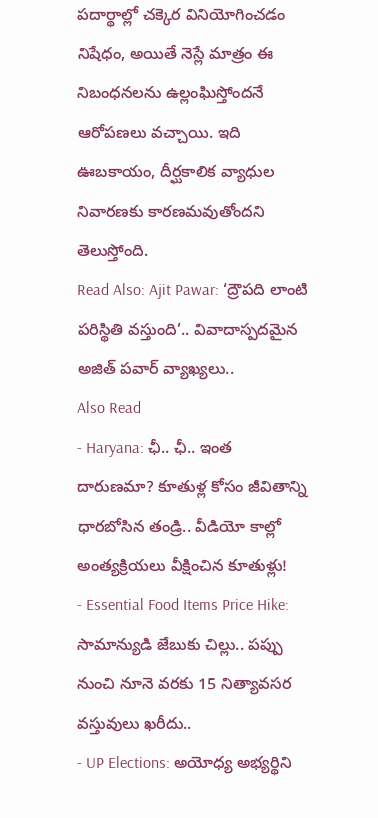పదార్థాల్లో చక్కెర వినియోగించడం నిషేధం, అయితే నెస్లే మాత్రం ఈ నిబంధనలను ఉల్లంఘిస్తోందనే ఆరోపణలు వచ్చాయి. ఇది ఊబకాయం, దీర్ఘకాలిక వ్యాధుల నివారణకు కారణమవుతోందని తెలుస్తోంది.
Read Also: Ajit Pawar: ‘ద్రౌపది లాంటి పరిస్థితి వస్తుంది’.. వివాదాస్పదమైన అజిత్ పవార్ వ్యాఖ్యలు..
Also Read
- Haryana: ఛీ.. ఛీ.. ఇంత దారుణమా? కూతుళ్ల కోసం జీవితాన్ని ధారబోసిన తండ్రి.. వీడియో కాల్లో అంత్యక్రియలు వీక్షించిన కూతుళ్లు!
- Essential Food Items Price Hike: సామాన్యుడి జేబుకు చిల్లు.. పప్పు నుంచి నూనె వరకు 15 నిత్యావసర వస్తువులు ఖరీదు..
- UP Elections: అయోధ్య అభ్యర్థిని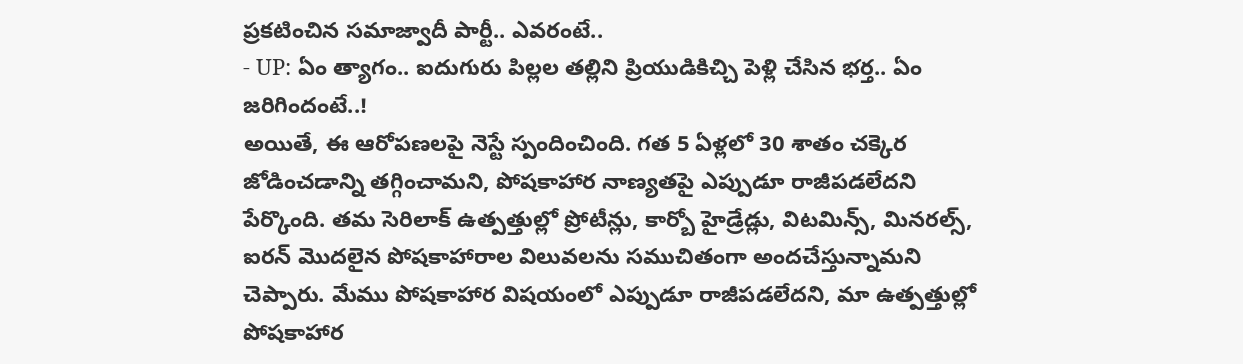ప్రకటించిన సమాజ్వాదీ పార్టీ.. ఎవరంటే..
- UP: ఏం త్యాగం.. ఐదుగురు పిల్లల తల్లిని ప్రియుడికిచ్చి పెళ్లి చేసిన భర్త.. ఏం జరిగిందంటే..!
అయితే, ఈ ఆరోపణలపై నెస్టే స్పందించింది. గత 5 ఏళ్లలో 30 శాతం చక్కెర జోడించడాన్ని తగ్గించామని, పోషకాహార నాణ్యతపై ఎప్పుడూ రాజీపడలేదని పేర్కొంది. తమ సెరిలాక్ ఉత్పత్తుల్లో ప్రోటీన్లు, కార్బో హైడ్రేడ్లు, విటమిన్స్, మినరల్స్, ఐరన్ మొదలైన పోషకాహారాల విలువలను సముచితంగా అందచేస్తున్నామని చెప్పారు. మేము పోషకాహార విషయంలో ఎప్పుడూ రాజీపడలేదని, మా ఉత్పత్తుల్లో పోషకాహార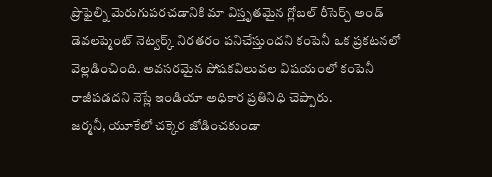ప్రొఫైల్ని మెరుగుపరచడానికి మా విస్తృతమైన గ్లోబల్ రీసెర్చ్ అండ్ డెవలప్మెంట్ నెట్వర్క్ నిరతరం పనిచేస్తుందని కంపెనీ ఒక ప్రకటనలో వెల్లడించింది. అవసరమైన పోషకవిలువల విషయంలో కంపెనీ రాజీపడదని నెస్లే ఇండియా అధికార ప్రతినిధి చెప్పారు.
జర్మనీ, యూకేలో చక్కెర జోడించకుండా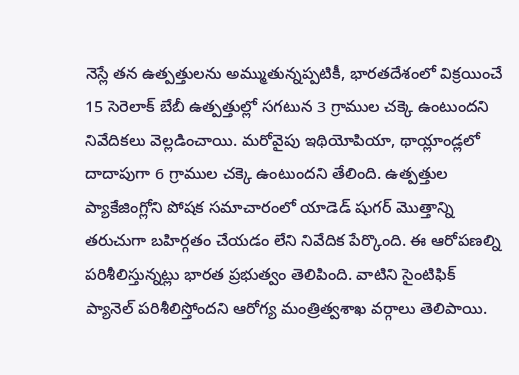నెస్లే తన ఉత్పత్తులను అమ్ముతున్నప్పటికీ, భారతదేశంలో విక్రయించే 15 సెరెలాక్ బేబీ ఉత్పత్తుల్లో సగటున 3 గ్రాముల చక్కె ఉంటుందని నివేదికలు వెల్లడించాయి. మరోవైపు ఇథియోపియా, థాయ్లాండ్లలో దాదాపుగా 6 గ్రాముల చక్కె ఉంటుందని తేలింది. ఉత్పత్తుల ప్యాకేజింగ్లోని పోషక సమాచారంలో యాడెడ్ షుగర్ మొత్తాన్ని తరుచుగా బహిర్గతం చేయడం లేని నివేదిక పేర్కొంది. ఈ ఆరోపణల్ని పరిశీలిస్తున్నట్లు భారత ప్రభుత్వం తెలిపింది. వాటిని సైంటిఫిక్ ప్యానెల్ పరిశీలిస్తోందని ఆరోగ్య మంత్రిత్వశాఖ వర్గాలు తెలిపాయి.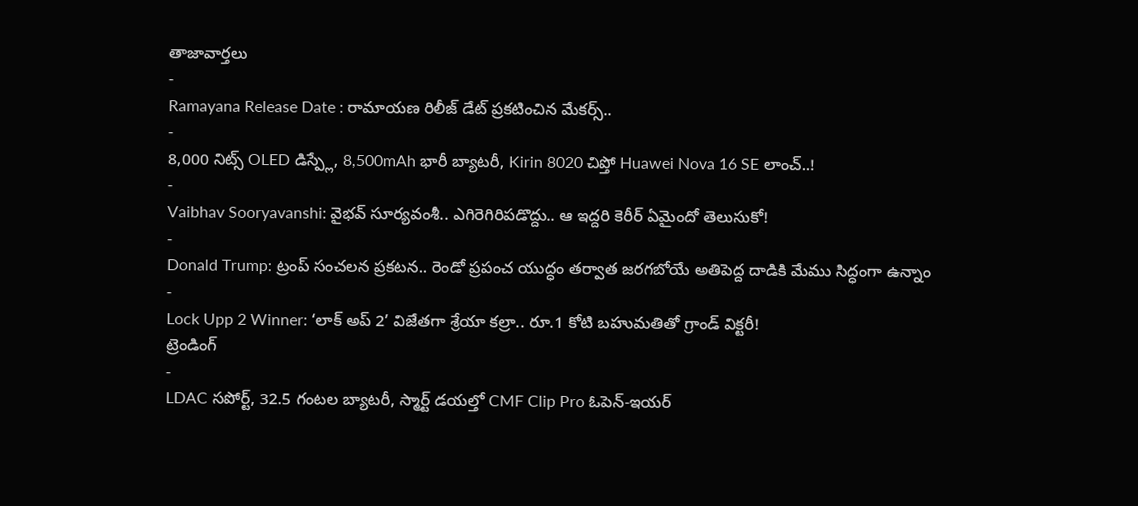తాజావార్తలు
-
Ramayana Release Date : రామాయణ రిలీజ్ డేట్ ప్రకటించిన మేకర్స్..
-
8,000 నిట్స్ OLED డిస్ప్లే, 8,500mAh భారీ బ్యాటరీ, Kirin 8020 చిప్తో Huawei Nova 16 SE లాంచ్..!
-
Vaibhav Sooryavanshi: వైభవ్ సూర్యవంశీ.. ఎగిరెగిరిపడొద్దు.. ఆ ఇద్దరి కెరీర్ ఏమైందో తెలుసుకో!
-
Donald Trump: ట్రంప్ సంచలన ప్రకటన.. రెండో ప్రపంచ యుద్ధం తర్వాత జరగబోయే అతిపెద్ద దాడికి మేము సిద్ధంగా ఉన్నాం
-
Lock Upp 2 Winner: ‘లాక్ అప్ 2’ విజేతగా శ్రేయా కల్రా.. రూ.1 కోటి బహుమతితో గ్రాండ్ విక్టరీ!
ట్రెండింగ్
-
LDAC సపోర్ట్, 32.5 గంటల బ్యాటరీ, స్మార్ట్ డయల్తో CMF Clip Pro ఓపెన్-ఇయర్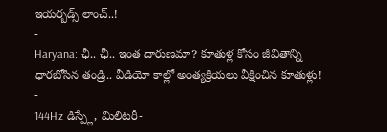ఇయర్బడ్స్ లాంచ్..!
-
Haryana: ఛీ.. ఛీ.. ఇంత దారుణమా? కూతుళ్ల కోసం జీవితాన్ని ధారబోసిన తండ్రి.. వీడియో కాల్లో అంత్యక్రియలు వీక్షించిన కూతుళ్లు!
-
144Hz డిస్ప్లే, మిలిటరీ-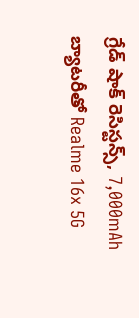గ్రేడ్ షాక్ రెసిస్టన్స్, 7,000mAh బ్యాటరీతో Realme 16x 5G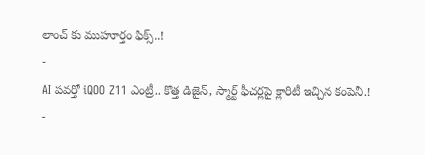లాంచ్ కు ముహూర్తం ఫిక్స్..!
-
AI పవర్తో iQOO Z11 ఎంట్రీ.. కొత్త డిజైన్, స్మార్ట్ ఫీచర్లపై క్లారిటీ ఇచ్చిన కంపెనీ.!
-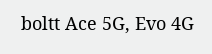boltt Ace 5G, Evo 4G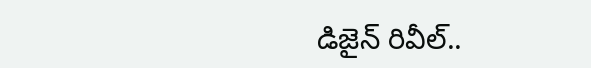డిజైన్ రివీల్..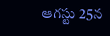ఆగస్టు 25న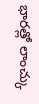భారత్లో లాంచ్కు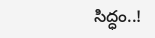సిద్ధం..!